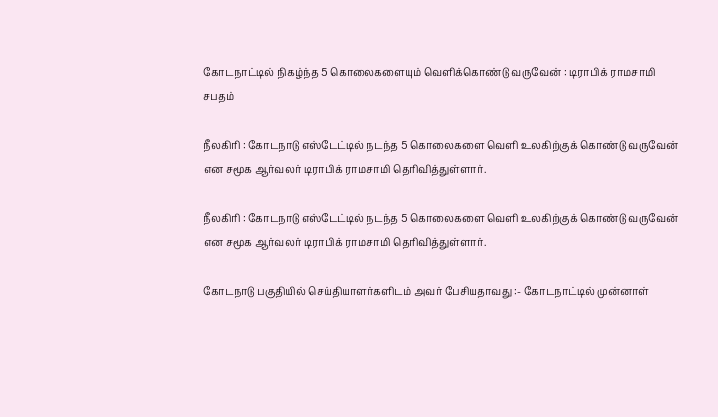கோடநாட்டில் நிகழ்ந்த 5 கொலைகளையும் வெளிக்கொண்டு வருவேன் : டிராபிக் ராமசாமி சபதம்

நீலகிரி : கோடநாடு எஸ்டேட்டில் நடந்த 5 கொலைகளை வெளி உலகிற்குக் கொண்டு வருவேன் என சமூக ஆர்வலர் டிராபிக் ராமசாமி தெரிவித்துள்ளார்.

நீலகிரி : கோடநாடு எஸ்டேட்டில் நடந்த 5 கொலைகளை வெளி உலகிற்குக் கொண்டு வருவேன் என சமூக ஆர்வலர் டிராபிக் ராமசாமி தெரிவித்துள்ளார்.

கோடநாடு பகுதியில் செய்தியாளர்களிடம் அவர் பேசியதாவது :- கோடநாட்டில் முன்னாள்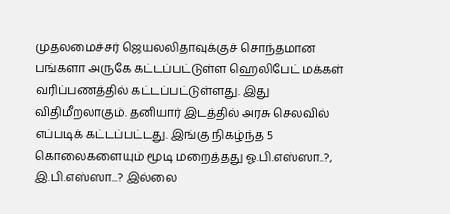முதலமைச்சர் ஜெயலலிதாவுக்குச் சொந்தமான பங்களா அருகே கட்டப்பட்டுள்ள ஹெலிபேட் மக்கள் வரிப்பணத்தில் கட்டப்பட்டுள்ளது. இது விதிமீறலாகும். தனியார் இடத்தில் அரசு செலவில் எப்படிக் கட்டப்பட்டது. இங்கு நிகழ்ந்த 5 கொலைகளையும் மூடி மறைத்தது ஓ.பி.எஸ்ஸா..?, இ.பி.எஸ்ஸா...? இல்லை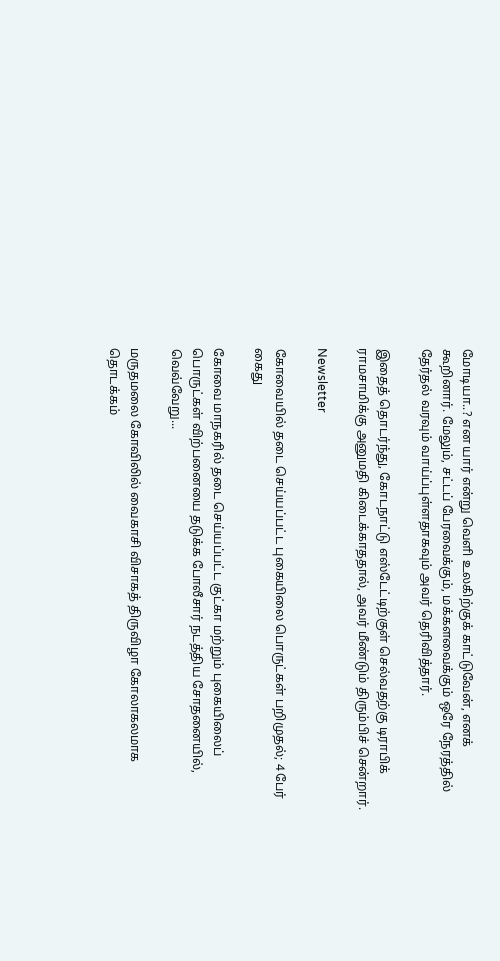மோடியா..? என யார் என்று வெளி உலகிற்குக் காட்டுவேன், எனக் கூறினார். மேலும், சட்டப் பேரவைக்கும், மக்களவைக்கும் ஒரே நேரத்தில் தேர்தல் வரவும் வாய்ப்புள்ளதாகவும் அவர் தெரிவித்தார்.

இதைத் தொடர்ந்து, கோடநாட்டு எஸ்டேட்டிற்குள் செல்வதற்கு டிராபிக் ராமசாமிக்கு அனுமதி கிடைக்காததால், அவர் மீண்டும் திரும்பிச் சென்றார்.

Newsletter

கோவையில் தடை செய்யப்பட்ட புகையிலை பொருட்கள் பறிமுதல்; 4 பேர் கைது

கோவை மாநகரில் தடை செய்யப்பட்ட குட்கா மற்றும் புகையிலைப் பொருட்கள் விற்பனையை தடுக்க போலீசார் நடத்திய சோதனையில், வெவ்வேறு...

மருதமலை கோவிலில் வைகாசி விசாகத் திருவிழா கோலாகலமாக தொடக்கம்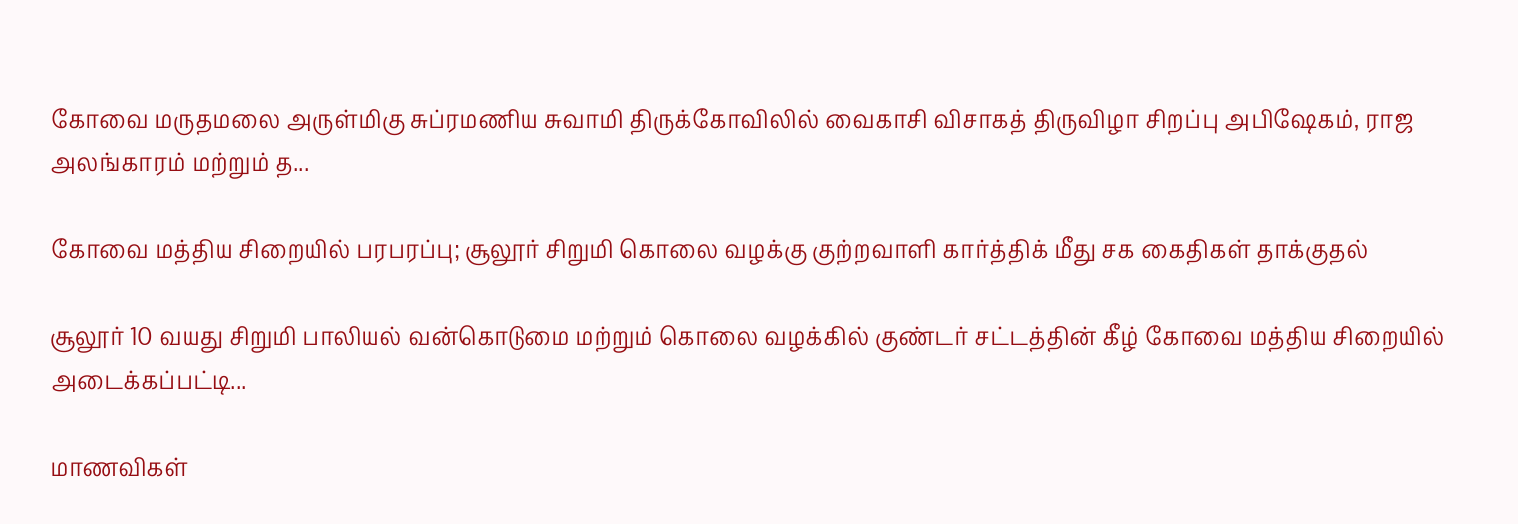கோவை மருதமலை அருள்மிகு சுப்ரமணிய சுவாமி திருக்கோவிலில் வைகாசி விசாகத் திருவிழா சிறப்பு அபிஷேகம், ராஜ அலங்காரம் மற்றும் த...

கோவை மத்திய சிறையில் பரபரப்பு; சூலூர் சிறுமி கொலை வழக்கு குற்றவாளி கார்த்திக் மீது சக கைதிகள் தாக்குதல்

சூலூர் 10 வயது சிறுமி பாலியல் வன்கொடுமை மற்றும் கொலை வழக்கில் குண்டர் சட்டத்தின் கீழ் கோவை மத்திய சிறையில் அடைக்கப்பட்டி...

மாணவிகள்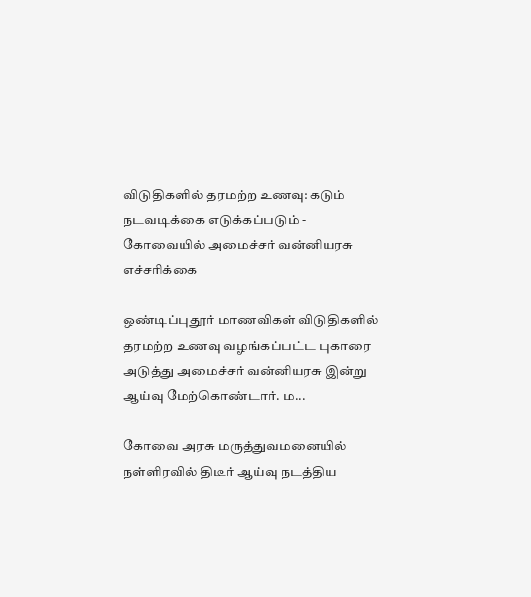விடுதிகளில் தரமற்ற உணவு: கடும் நடவடிக்கை எடுக்கப்படும் - கோவையில் அமைச்சர் வன்னியரசு எச்சரிக்கை

ஒண்டிப்புதூர் மாணவிகள் விடுதிகளில் தரமற்ற உணவு வழங்கப்பட்ட புகாரை அடுத்து அமைச்சர் வன்னியரசு இன்று ஆய்வு மேற்கொண்டார். ம...

கோவை அரசு மருத்துவமனையில் நள்ளிரவில் திடீர் ஆய்வு நடத்திய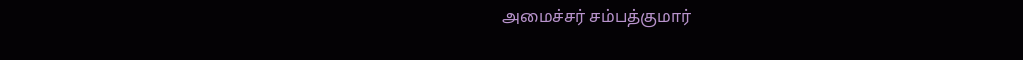அமைச்சர் சம்பத்குமார்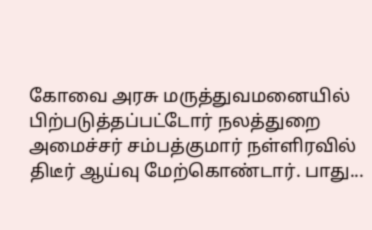கோவை அரசு மருத்துவமனையில் பிற்படுத்தப்பட்டோர் நலத்துறை அமைச்சர் சம்பத்குமார் நள்ளிரவில் திடீர் ஆய்வு மேற்கொண்டார். பாது...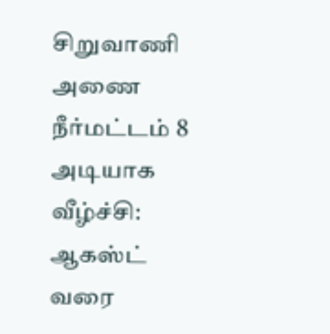சிறுவாணி அணை நீர்மட்டம் 8 அடியாக வீழ்ச்சி: ஆகஸ்ட் வரை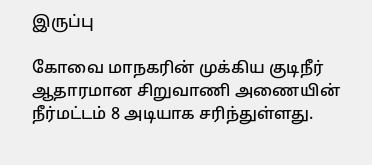இருப்பு

கோவை மாநகரின் முக்கிய குடிநீர் ஆதாரமான சிறுவாணி அணையின் நீர்மட்டம் 8 அடியாக சரிந்துள்ளது.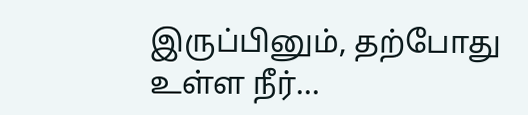இருப்பினும், தற்போது உள்ள நீர்...